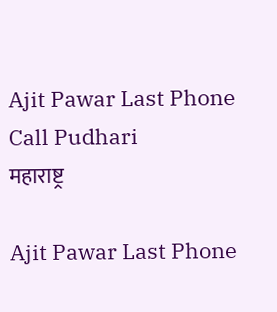Ajit Pawar Last Phone Call Pudhari
महाराष्ट्र

Ajit Pawar Last Phone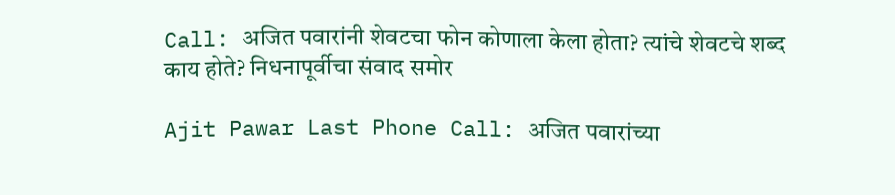Call: अजित पवारांनी शेवटचा फोन कोणाला केला होता? त्यांचे शेवटचे शब्द काय होते? निधनापूर्वीचा संवाद समोर

Ajit Pawar Last Phone Call: अजित पवारांच्या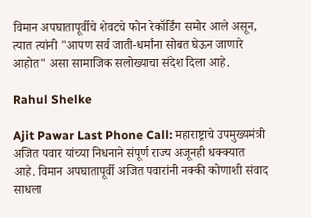विमान अपघातापूर्वीचे शेवटचे फोन रेकॉर्डिंग समोर आले असून, त्यात त्यांनी "आपण सर्व जाती-धर्मांना सोबत घेऊन जाणारे आहोत" असा सामाजिक सलोख्याचा संदेश दिला आहे.

Rahul Shelke

Ajit Pawar Last Phone Call: महाराष्ट्राचे उपमुख्यमंत्री अजित पवार यांच्या निधनाने संपूर्ण राज्य अजूनही धक्क्यात आहे. विमान अपघातापूर्वी अजित पवारांनी नक्की कोणाशी संवाद साधला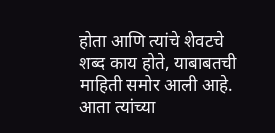होता आणि त्यांचे शेवटचे शब्द काय होते, याबाबतची माहिती समोर आली आहे. आता त्यांच्या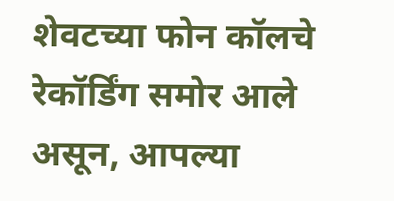शेवटच्या फोन कॉलचे रेकॉर्डिंग समोर आले असून, आपल्या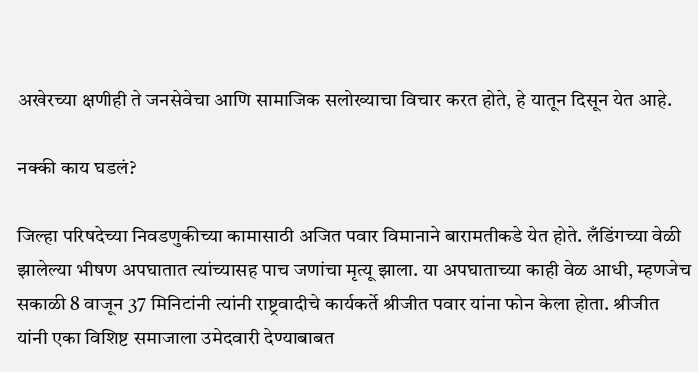अखेरच्या क्षणीही ते जनसेवेचा आणि सामाजिक सलोख्याचा विचार करत होते, हे यातून दिसून येत आहे.

नक्की काय घडलं?

जिल्हा परिषदेच्या निवडणुकीच्या कामासाठी अजित पवार विमानाने बारामतीकडे येत होते. लँडिंगच्या वेळी झालेल्या भीषण अपघातात त्यांच्यासह पाच जणांचा मृत्यू झाला. या अपघाताच्या काही वेळ आधी, म्हणजेच सकाळी 8 वाजून 37 मिनिटांनी त्यांनी राष्ट्रवादीचे कार्यकर्ते श्रीजीत पवार यांना फोन केला होता. श्रीजीत यांनी एका विशिष्ट समाजाला उमेदवारी देण्याबाबत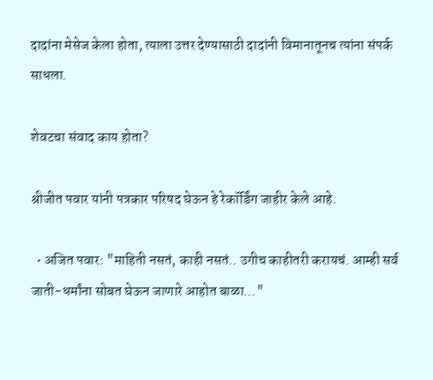दादांना मेसेज केला होता, त्याला उत्तर देण्यासाठी दादांनी विमानातूनच त्यांना संपर्क साधला.

शेवटचा संवाद काय होता?

श्रीजीत पवार यांनी पत्रकार परिषद घेऊन हे रेकॉर्डिंग जाहीर केले आहे.

  • अजित पवार: "माहिती नसतं, काही नसतं.. उगीच काहीतरी करायचं. आम्ही सर्व जाती-धर्मांना सोबत घेऊन जाणारे आहोत बाळा..."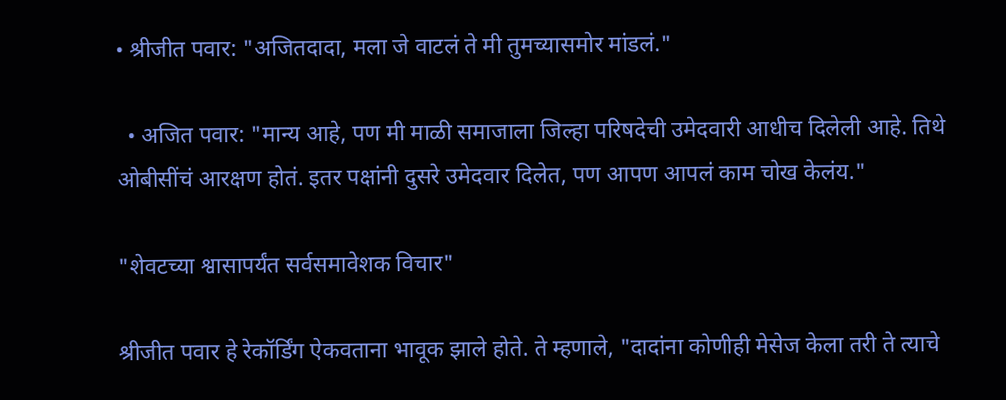• श्रीजीत पवार: "अजितदादा, मला जे वाटलं ते मी तुमच्यासमोर मांडलं."

  • अजित पवार: "मान्य आहे, पण मी माळी समाजाला जिल्हा परिषदेची उमेदवारी आधीच दिलेली आहे. तिथे ओबीसींचं आरक्षण होतं. इतर पक्षांनी दुसरे उमेदवार दिलेत, पण आपण आपलं काम चोख केलंय."

"शेवटच्या श्वासापर्यंत सर्वसमावेशक विचार"

श्रीजीत पवार हे रेकॉर्डिंग ऐकवताना भावूक झाले होते. ते म्हणाले, "दादांना कोणीही मेसेज केला तरी ते त्याचे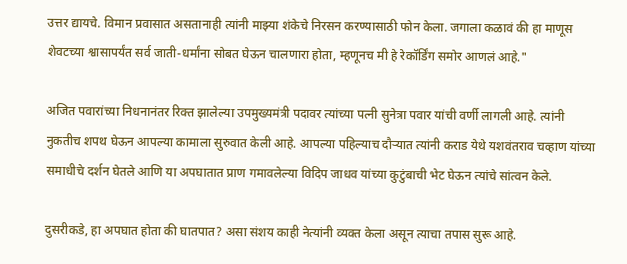उत्तर द्यायचे. विमान प्रवासात असतानाही त्यांनी माझ्या शंकेचे निरसन करण्यासाठी फोन केला. जगाला कळावं की हा माणूस शेवटच्या श्वासापर्यंत सर्व जाती-धर्मांना सोबत घेऊन चालणारा होता, म्हणूनच मी हे रेकॉर्डिंग समोर आणलं आहे."

अजित पवारांच्या निधनानंतर रिक्त झालेल्या उपमुख्यमंत्री पदावर त्यांच्या पत्नी सुनेत्रा पवार यांची वर्णी लागली आहे. त्यांनी नुकतीच शपथ घेऊन आपल्या कामाला सुरुवात केली आहे. आपल्या पहिल्याच दौऱ्यात त्यांनी कराड येथे यशवंतराव चव्हाण यांच्या समाधीचे दर्शन घेतले आणि या अपघातात प्राण गमावलेल्या विदिप जाधव यांच्या कुटुंबाची भेट घेऊन त्यांचे सांत्वन केले.

दुसरीकडे, हा अपघात होता की घातपात? असा संशय काही नेत्यांनी व्यक्त केला असून त्याचा तपास सुरू आहे.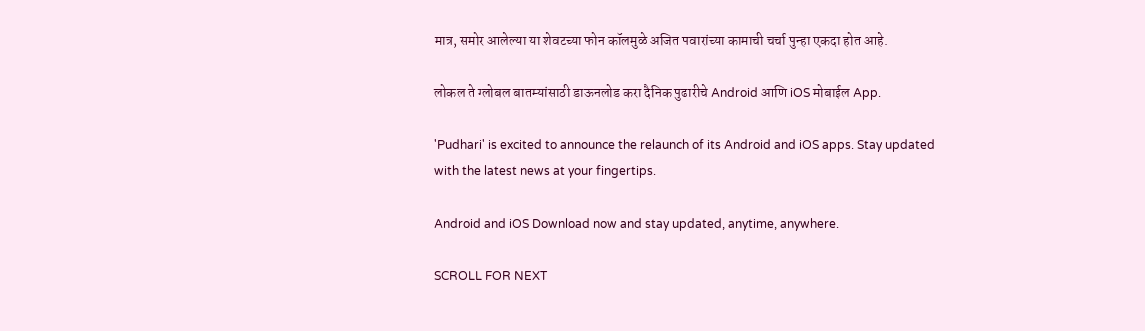मात्र, समोर आलेल्या या शेवटच्या फोन कॉलमुळे अजित पवारांच्या कामाची चर्चा पुन्हा एकदा होत आहे.

लोकल ते ग्लोबल बातम्यांसाठी डाऊनलोड करा दैनिक पुढारीचे Android आणि iOS मोबाईल App.

'Pudhari' is excited to announce the relaunch of its Android and iOS apps. Stay updated with the latest news at your fingertips.

Android and iOS Download now and stay updated, anytime, anywhere.

SCROLL FOR NEXT